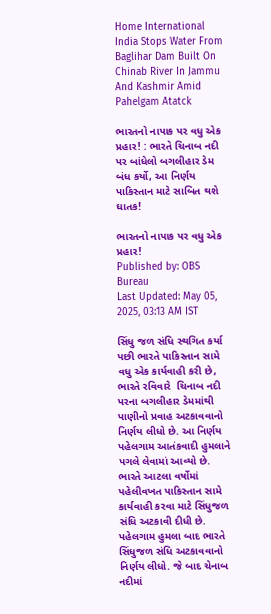Home International India Stops Water From Baglihar Dam Built On Chinab River In Jammu And Kashmir Amid Pahelgam Atatck

ભારતનો નાપાક પર વધુ એક પ્રહાર! : ભારતે ચિનાબ નદી પર બાંધેલો બગલીહાર ડેમ બંધ કર્યો, આ નિર્ણય પાકિસ્તાન માટે સાબિત થશે ઘાતક!

ભારતનો નાપાક પર વધુ એક પ્રહાર!
Published by: OBS Bureau
Last Updated: May 05, 2025, 03:13 AM IST

સિંધુ જળ સંધિ સ્થગિત કર્યા પછી ભારતે પાકિસ્તાન સામે વધુ એક કાર્યવાહી કરી છે, ભારતે રવિવારે  ચિનાબ નદી પરના બગલીહાર ડેમમાંથી પાણીનો પ્રવાહ અટકાવવાનો નિર્ણય લીધો છે. આ નિર્ણય પહેલગામ આતંકવાદી હુમલાને પગલે લેવામાં આવ્યો છે. ભારતે આટલા વર્ષોમાં પહેલીવખત પાકિસ્તાન સામે કાર્યવાહી કરવા માટે સિંધુજળ સંધિ અટકાવી દીધી છે. પહેલગામ હુમલા બાદ ભારતે સિંધુજળ સંધિ અટકાવવાનો નિર્ણય લીધો. જે બાદ ચેનાબ નદીમાં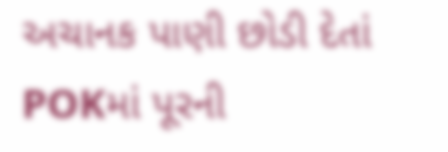અચાનક પાણી છોડી દેતાં POKમાં પૂરની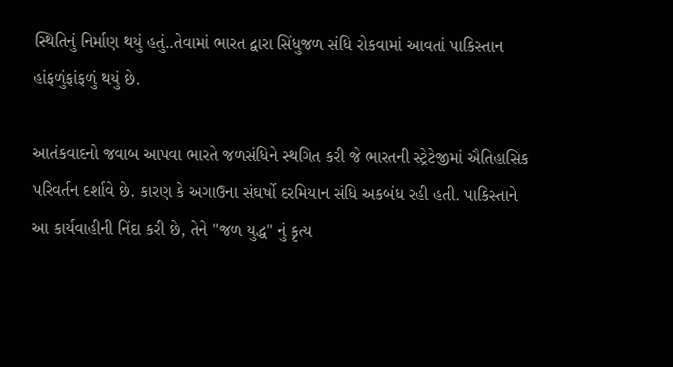સ્થિતિનું નિર્માણ થયું હતું..તેવામાં ભારત દ્વારા સિંધુજળ સંધિ રોકવામાં આવતાં પાકિસ્તાન હાંફળુંફાંફળું થયું છે.

આતંકવાદનો જવાબ આપવા ભારતે જળસંધિને સ્થગિત કરી જે ભારતની સ્ટ્રેટેજીમાં ઐતિહાસિક પરિવર્તન દર્શાવે છે. કારણ કે અગાઉના સંઘર્ષો દરમિયાન સંધિ અકબંધ રહી હતી. પાકિસ્તાને આ કાર્યવાહીની નિંદા કરી છે, તેને "જળ યુદ્ધ" નું કૃત્ય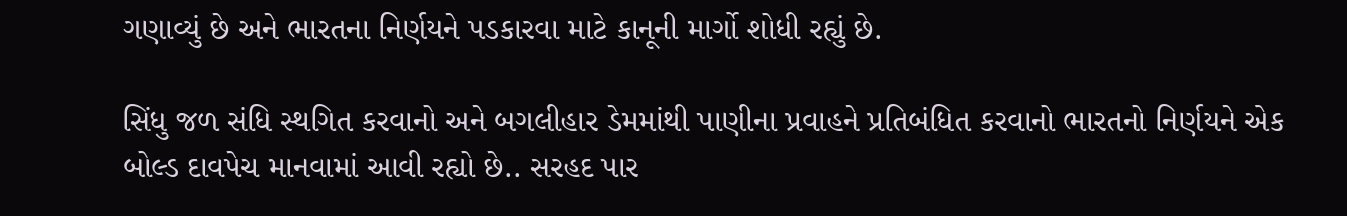ગણાવ્યું છે અને ભારતના નિર્ણયને પડકારવા માટે કાનૂની માર્ગો શોધી રહ્યું છે.

સિંધુ જળ સંધિ સ્થગિત કરવાનો અને બગલીહાર ડેમમાંથી પાણીના પ્રવાહને પ્રતિબંધિત કરવાનો ભારતનો નિર્ણયને એક બોલ્ડ દાવપેચ માનવામાં આવી રહ્યો છે.. સરહદ પાર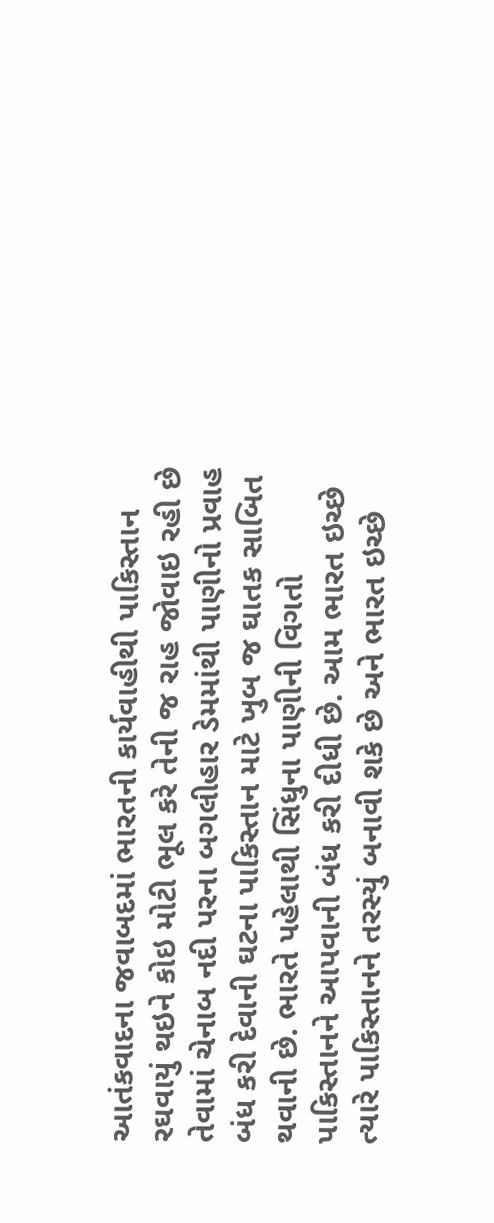આતંકવાદના જવાબદમાં ભારતની કાર્યવાહીથી પાકિસ્તાન રઘવાયું થઇને કોઇ મોટી ભૂલ કરે તેની જ રાહ જોવાઇ રહી છે તેવામાં ચેનાબ નદી પરના બગલીહાર ડેમમાંથી પાણીનો પ્રવાહ બંધ કરી દેવાની ઘટના પાકિસ્તાન માટે ખુબ જ ઘાતક સાબિત થવાની છે. ભારતે પહેલાથી સિંધુના પાણીની વિગતો પાકિસ્તાનને આપવાની બંધ કરી દીધી છે. આમ ભારત ઇચ્છે ત્યારે પાકિસ્તાનને તરસ્યું બનાવી શકે છે અને ભારત ઇચ્છે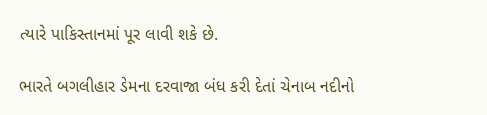ત્યારે પાકિસ્તાનમાં પૂર લાવી શકે છે.

ભારતે બગલીહાર ડેમના દરવાજા બંધ કરી દેતાં ચેનાબ નદીનો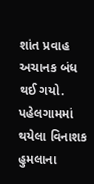શાંત પ્રવાહ અચાનક બંધ થઈ ગયો. પહેલગામમાં થયેલા વિનાશક હુમલાના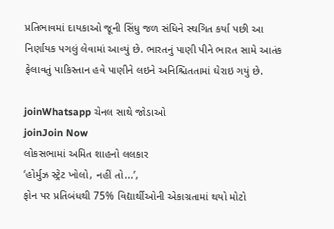પ્રતિભાવમાં દાયકાઓ જૂની સિંધુ જળ સંધિને સ્થગિત કર્યા પછી આ નિર્ણાયક પગલું લેવામાં આવ્યું છે. ભારતનું પાણી પીને ભારત સામે આતંક ફેલાવતું પાકિસ્તાન હવે પાણીને લઇને અનિશ્ચિતતામાં ઘેરાઇ ગયું છે.

joinWhatsapp ચેનલ સાથે જોડાઓ
joinJoin Now
લોકસભામાં અમિત શાહનો લલકાર
‘હોર્મુઝ સ્ટ્રેટ ખોલો, નહીં તો...’,
ફોન પર પ્રતિબંધથી 75% વિદ્યાર્થીઓની એકાગ્રતામાં થયો મોટો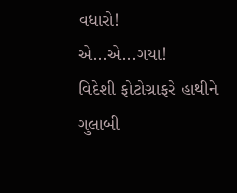વધારો!
એ...એ...ગયા!
વિદેશી ફોટોગ્રાફરે હાથીને ગુલાબી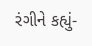રંગીને કહ્યું-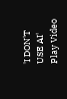'I DON'T USE AI'
Play Video